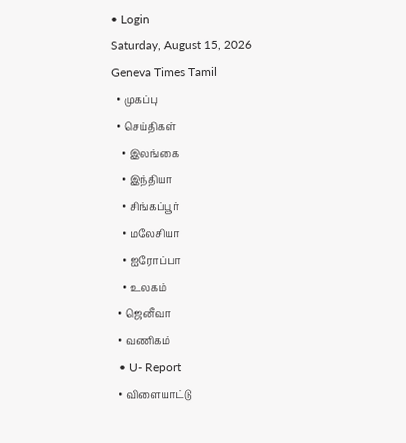• Login
Saturday, August 15, 2026
Geneva Times Tamil
  • முகப்பு
  • செய்திகள்
    • இலங்கை
    • இந்தியா
    • சிங்கப்பூர்
    • மலேசியா
    • ஐரோப்பா
    • உலகம்
  • ஜெனீவா
  • வணிகம்
  • U- Report
  • விளையாட்டு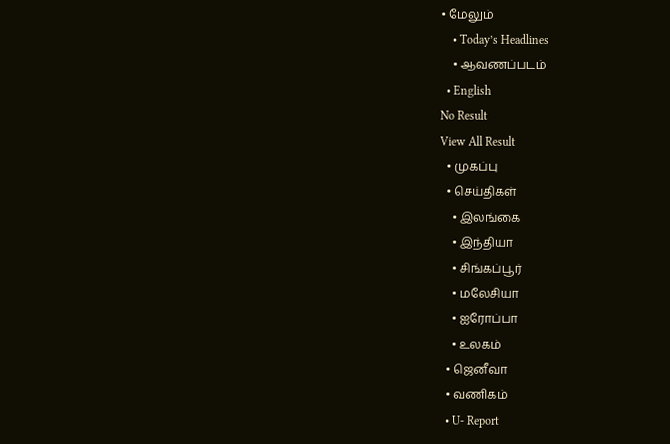• மேலும்
    • Today’s Headlines
    • ஆவணப்படம்
  • English
No Result
View All Result
  • முகப்பு
  • செய்திகள்
    • இலங்கை
    • இந்தியா
    • சிங்கப்பூர்
    • மலேசியா
    • ஐரோப்பா
    • உலகம்
  • ஜெனீவா
  • வணிகம்
  • U- Report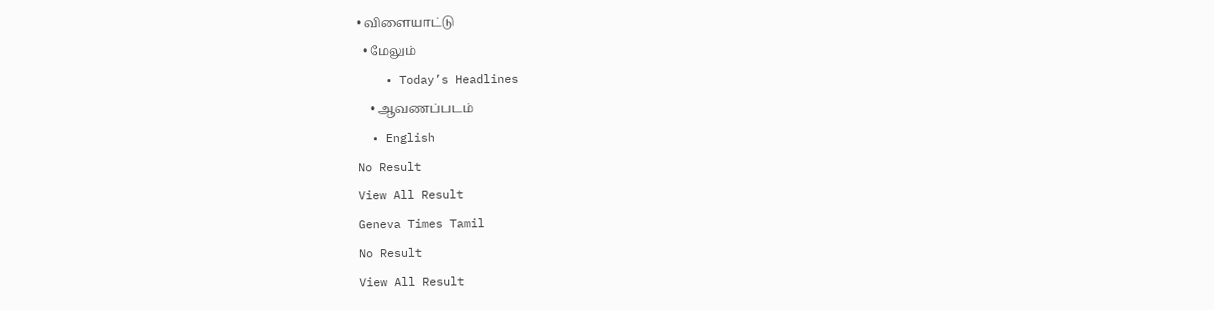• விளையாட்டு
  • மேலும்
    • Today’s Headlines
    • ஆவணப்படம்
  • English
No Result
View All Result
Geneva Times Tamil
No Result
View All Result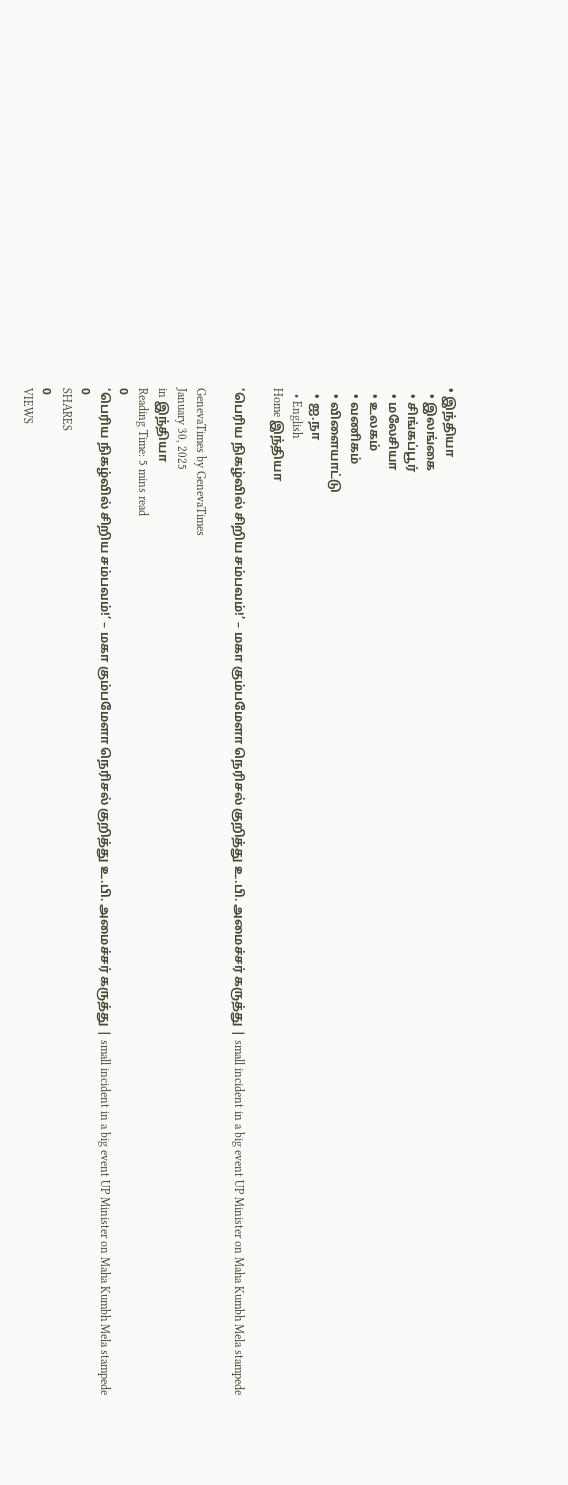• இந்தியா
  • இலங்கை
  • சிங்கப்பூர்
  • மலேசியா
  • உலகம்
  • வணிகம்
  • விளையாட்டு
  • ஐ.நா
  • English
Home இந்தியா

‘பெரிய நிகழ்வில் சிறிய சம்பவம்!’ – மகா கும்பமேளா நெரிசல் குறித்து உ.பி. அமைச்சர் கருத்து | small incident in a big event UP Minister on Maha Kumbh Mela stampede

GenevaTimes by GenevaTimes
January 30, 2025
in இந்தியா
Reading Time: 5 mins read
0
‘பெரிய நிகழ்வில் சிறிய சம்பவம்!’ – மகா கும்பமேளா நெரிசல் குறித்து உ.பி. அமைச்சர் கருத்து | small incident in a big event UP Minister on Maha Kumbh Mela stampede
0
SHARES
0
VIEWS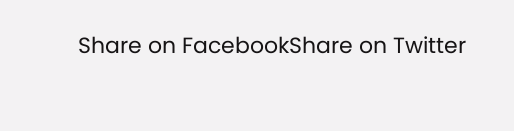Share on FacebookShare on Twitter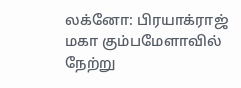லக்னோ: பிரயாக்ராஜ் மகா கும்பமேளாவில் நேற்று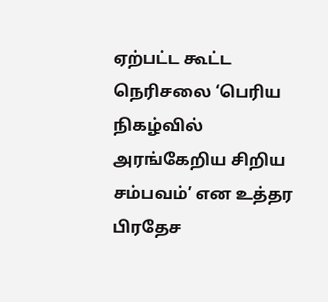ஏற்பட்ட கூட்ட நெரிசலை ‘பெரிய நிகழ்வில் அரங்கேறிய சிறிய சம்பவம்’ என உத்தர பிரதேச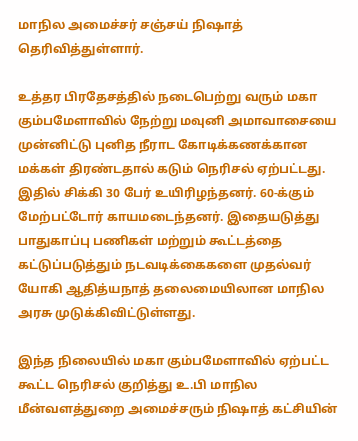மாநில அமைச்சர் சஞ்சய் நிஷாத் தெரிவித்துள்ளார்.

உத்தர பிரதேசத்தில் நடைபெற்று வரும் மகா கும்பமேளாவில் நேற்று மவுனி அமாவாசையை முன்னிட்டு புனித நீராட கோடிக்கணக்கான மக்கள் திரண்டதால் கடும் நெரிசல் ஏற்பட்டது. இதில் சிக்கி 30 பேர் உயிரிழந்தனர். 60-க்கும் மேற்பட்டோர் காயமடைந்தனர். இதையடுத்து பாதுகாப்பு பணிகள் மற்றும் கூட்டத்தை கட்டுப்படுத்தும் நடவடிக்கைகளை முதல்வர் யோகி ஆதித்யநாத் தலைமையிலான மாநில அரசு முடுக்கிவிட்டுள்ளது.

இந்த நிலையில் மகா கும்பமேளாவில் ஏற்பட்ட கூட்ட நெரிசல் குறித்து உ.பி மாநில மீன்வளத்துறை அமைச்சரும் நிஷாத் கட்சியின்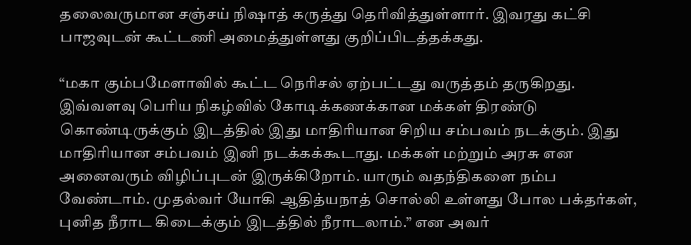தலைவருமான சஞ்சய் நிஷாத் கருத்து தெரிவித்துள்ளார். இவரது கட்சி பாஜவுடன் கூட்டணி அமைத்துள்ளது குறிப்பிடத்தக்கது.

“மகா கும்பமேளாவில் கூட்ட நெரிசல் ஏற்பட்டது வருத்தம் தருகிறது. இவ்வளவு பெரிய நிகழ்வில் கோடிக்கணக்கான மக்கள் திரண்டு கொண்டிருக்கும் இடத்தில் இது மாதிரியான சிறிய சம்பவம் நடக்கும். இது மாதிரியான சம்பவம் இனி நடக்கக்கூடாது. மக்கள் மற்றும் அரசு என அனைவரும் விழிப்புடன் இருக்கிறோம். யாரும் வதந்திகளை நம்ப வேண்டாம். முதல்வர் யோகி ஆதித்யநாத் சொல்லி உள்ளது போல பக்தர்கள், புனித நீராட கிடைக்கும் இடத்தில் நீராடலாம்.” என அவர்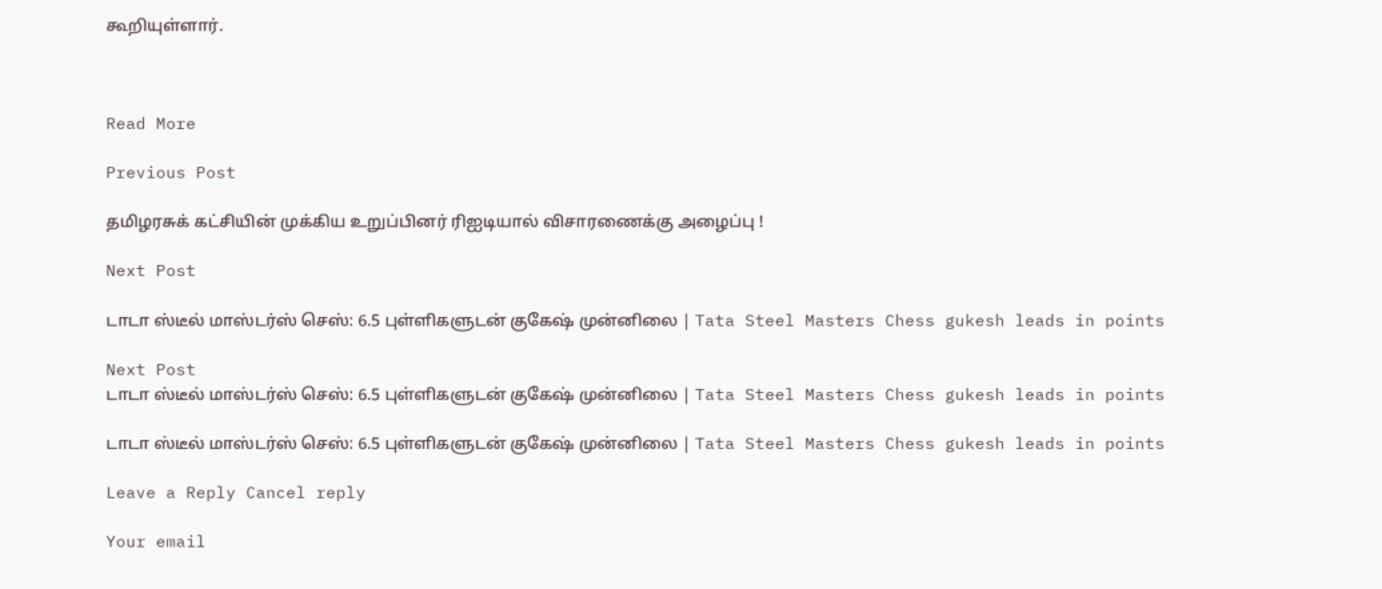கூறியுள்ளார்.



Read More

Previous Post

தமிழரசுக் கட்சியின் முக்கிய உறுப்பினர் ரிஐடியால் விசாரணைக்கு அழைப்பு !

Next Post

டாடா ஸ்டீல் மாஸ்டர்ஸ் செஸ்: 6.5 புள்ளிகளுடன் குகேஷ் முன்னிலை | Tata Steel Masters Chess gukesh leads in points

Next Post
டாடா ஸ்டீல் மாஸ்டர்ஸ் செஸ்: 6.5 புள்ளிகளுடன் குகேஷ் முன்னிலை | Tata Steel Masters Chess gukesh leads in points

டாடா ஸ்டீல் மாஸ்டர்ஸ் செஸ்: 6.5 புள்ளிகளுடன் குகேஷ் முன்னிலை | Tata Steel Masters Chess gukesh leads in points

Leave a Reply Cancel reply

Your email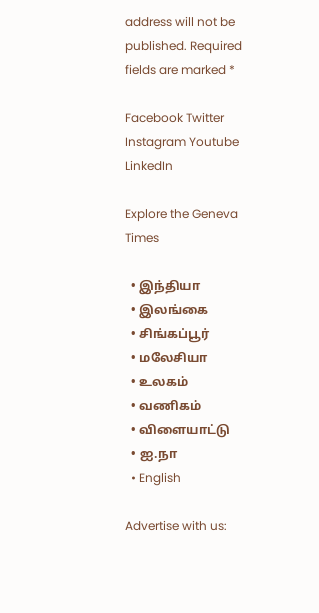address will not be published. Required fields are marked *

Facebook Twitter Instagram Youtube LinkedIn

Explore the Geneva Times

  • இந்தியா
  • இலங்கை
  • சிங்கப்பூர்
  • மலேசியா
  • உலகம்
  • வணிகம்
  • விளையாட்டு
  • ஐ.நா
  • English

Advertise with us: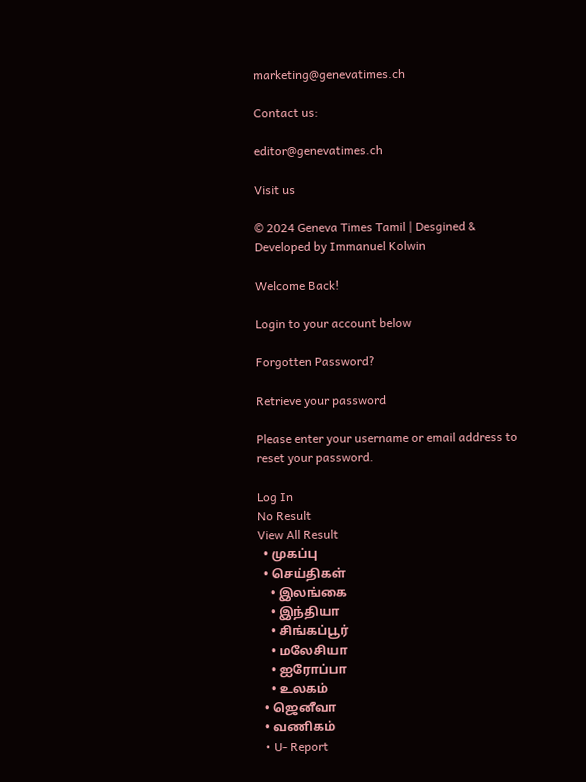marketing@genevatimes.ch

Contact us:

editor@genevatimes.ch

Visit us

© 2024 Geneva Times Tamil | Desgined & Developed by Immanuel Kolwin

Welcome Back!

Login to your account below

Forgotten Password?

Retrieve your password

Please enter your username or email address to reset your password.

Log In
No Result
View All Result
  • முகப்பு
  • செய்திகள்
    • இலங்கை
    • இந்தியா
    • சிங்கப்பூர்
    • மலேசியா
    • ஐரோப்பா
    • உலகம்
  • ஜெனீவா
  • வணிகம்
  • U- Report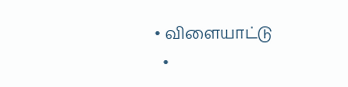• விளையாட்டு
  •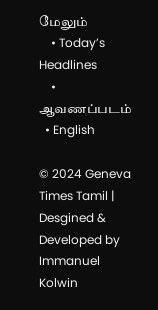மேலும்
    • Today’s Headlines
    • ஆவணப்படம்
  • English

© 2024 Geneva Times Tamil | Desgined & Developed by Immanuel Kolwin